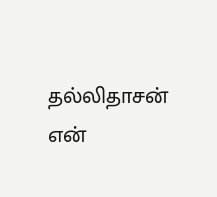தல்லிதாசன்
என்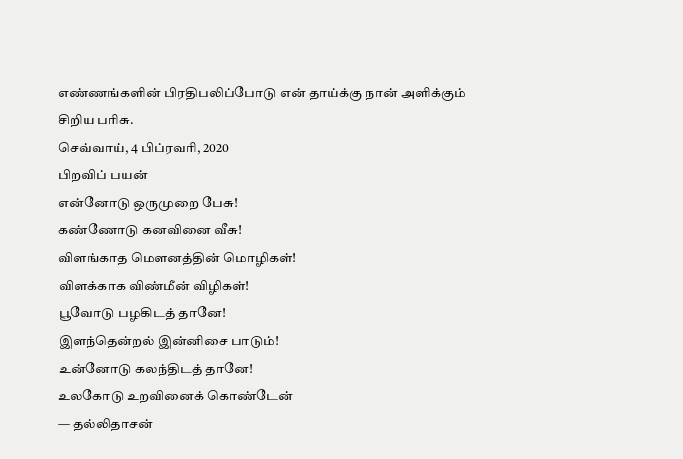எண்ணங்களின் பிரதிபலிப்போடு என் தாய்க்கு நான் அளிக்கும் சிறிய பரிசு.
செவ்வாய், 4 பிப்ரவரி, 2020
பிறவிப் பயன்
என்னோடு ஒருமுறை பேசு!
கண்ணோடு கனவினை வீசு!
விளங்காத மௌனத்தின் மொழிகள்!
விளக்காக விண்மீன் விழிகள்!
பூவோடு பழகிடத் தானே!
இளந்தென்றல் இன்னிசை பாடும்!
உன்னோடு கலந்திடத் தானே!
உலகோடு உறவினைக் கொண்டேன்
— தல்லிதாசன்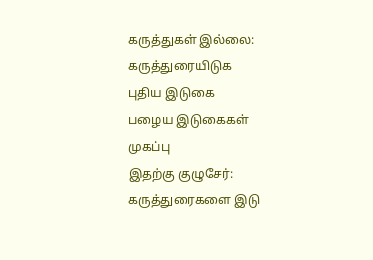கருத்துகள் இல்லை:
கருத்துரையிடுக
புதிய இடுகை
பழைய இடுகைகள்
முகப்பு
இதற்கு குழுசேர்:
கருத்துரைகளை இடு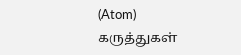(Atom)
கருத்துகள்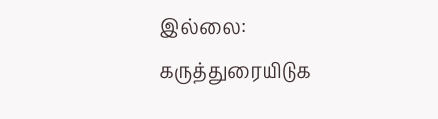இல்லை:
கருத்துரையிடுக